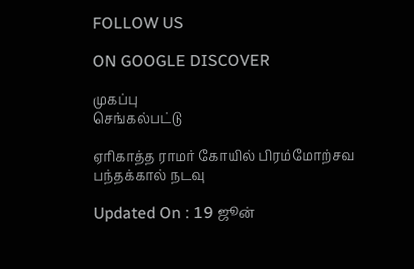FOLLOW US

ON GOOGLE DISCOVER

முகப்பு
செங்கல்பட்டு

ஏரிகாத்த ராமர் கோயில் பிரம்மோற்சவ பந்தக்கால் நடவு

Updated On : 19 ஜூன்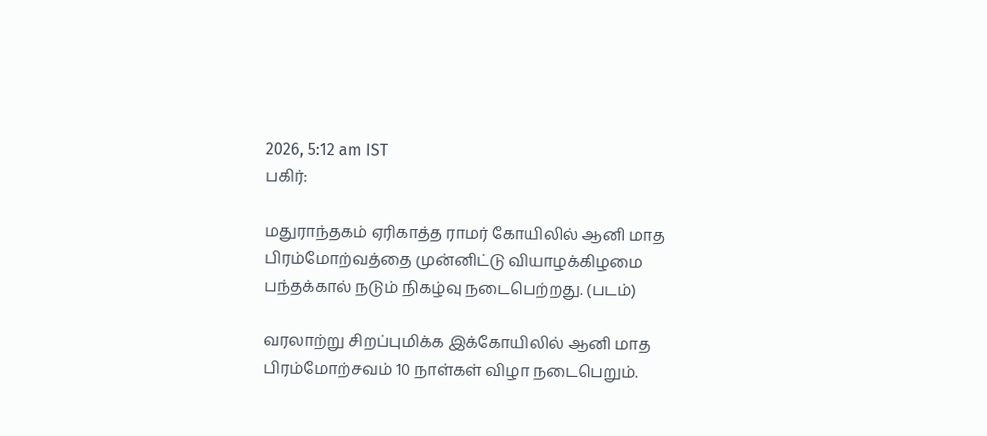2026, 5:12 am IST
பகிர்:

மதுராந்தகம் ஏரிகாத்த ராமர் கோயிலில் ஆனி மாத பிரம்மோற்வத்தை முன்னிட்டு வியாழக்கிழமை பந்தக்கால் நடும் நிகழ்வு நடைபெற்றது. (படம்)

வரலாற்று சிறப்புமிக்க இக்கோயிலில் ஆனி மாத பிரம்மோற்சவம் 10 நாள்கள் விழா நடைபெறும்.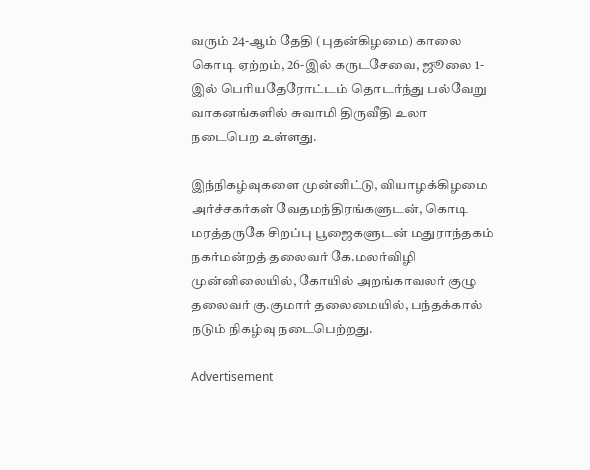வரும் 24-ஆம் தேதி (புதன்கிழமை) காலை கொடி ஏற்றம், 26-இல் கருடசேவை, ஜூலை 1-இல் பெரியதேரோட்டம் தொடர்ந்து பல்வேறு வாகனங்களில் சுவாமி திருவீதி உலா நடைபெற உள்ளது.

இந்நிகழ்வுகளை முன்னிட்டு, வியாழக்கிழமை அர்ச்சகர்கள் வேதமந்திரங்களுடன், கொடி மரத்தருகே சிறப்பு பூஜைகளுடன் மதுராந்தகம் நகர்மன்றத் தலைவர் கே.மலர்விழி முன்னிலையில், கோயில் அறங்காவலர் குழு தலைவர் கு.குமார் தலைமையில், பந்தக்கால் நடும் நிகழ்வு நடைபெற்றது.

Advertisement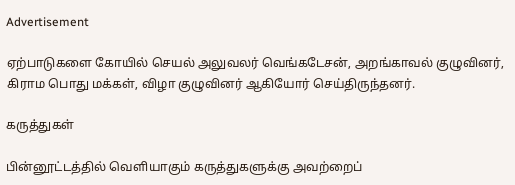Advertisement

ஏற்பாடுகளை கோயில் செயல் அலுவலர் வெங்கடேசன், அறங்காவல் குழுவினர், கிராம பொது மக்கள், விழா குழுவினர் ஆகியோர் செய்திருந்தனர்.

கருத்துகள்

பின்னூட்டத்தில் வெளியாகும் கருத்துகளுக்கு அவற்றைப்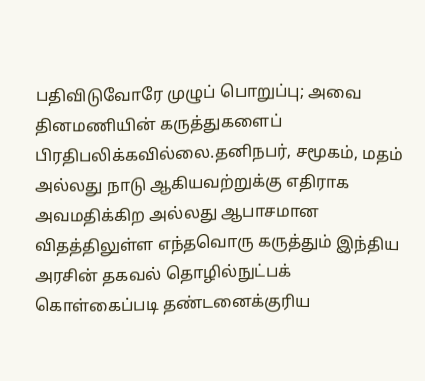பதிவிடுவோரே முழுப் பொறுப்பு; அவை தினமணியின் கருத்துகளைப் பிரதிபலிக்கவில்லை.தனிநபர், சமூகம், மதம் அல்லது நாடு ஆகியவற்றுக்கு எதிராக அவமதிக்கிற அல்லது ஆபாசமான விதத்திலுள்ள எந்தவொரு கருத்தும் இந்திய அரசின் தகவல் தொழில்நுட்பக் கொள்கைப்படி தண்டனைக்குரிய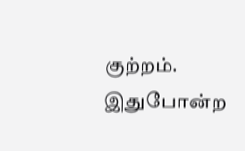குற்றம். இதுபோன்ற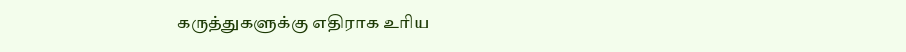கருத்துகளுக்கு எதிராக உரிய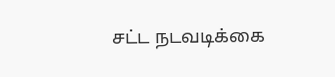சட்ட நடவடிக்கை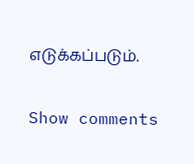எடுக்கப்படும்.

Show comments